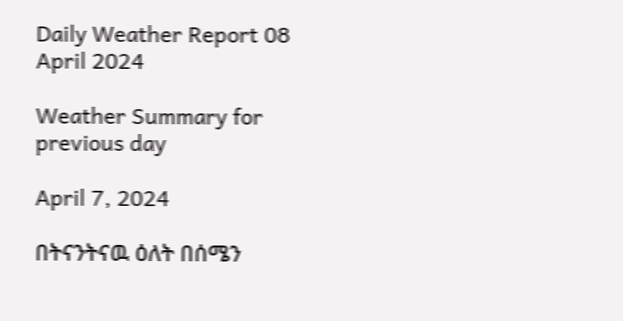Daily Weather Report 08 April 2024

Weather Summary for previous day

April 7, 2024

በትናንትናዉ ዕለት በሰሜን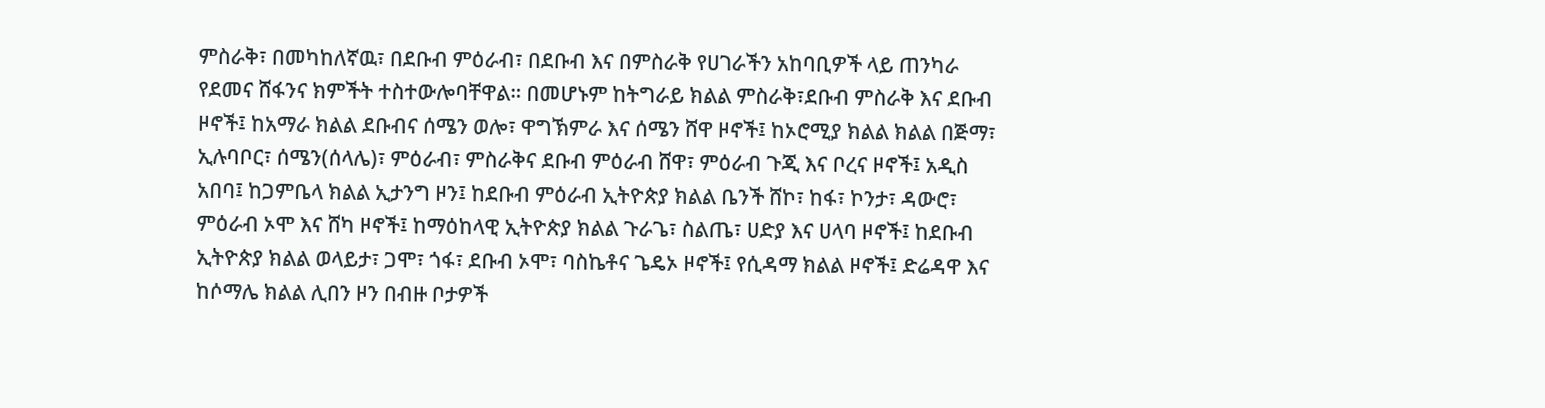ምስራቅ፣ በመካከለኛዉ፣ በደቡብ ምዕራብ፣ በደቡብ እና በምስራቅ የሀገራችን አከባቢዎች ላይ ጠንካራ የደመና ሸፋንና ክምችት ተስተውሎባቸዋል። በመሆኑም ከትግራይ ክልል ምስራቅ፣ደቡብ ምስራቅ እና ደቡብ ዞኖች፤ ከአማራ ክልል ደቡብና ሰሜን ወሎ፣ ዋግኽምራ እና ሰሜን ሸዋ ዞኖች፤ ከኦሮሚያ ክልል ክልል በጅማ፣ ኢሉባቦር፣ ሰሜን(ሰላሌ)፣ ምዕራብ፣ ምስራቅና ደቡብ ምዕራብ ሸዋ፣ ምዕራብ ጉጂ እና ቦረና ዞኖች፤ አዲስ አበባ፤ ከጋምቤላ ክልል ኢታንግ ዞን፤ ከደቡብ ምዕራብ ኢትዮጵያ ክልል ቤንች ሸኮ፣ ከፋ፣ ኮንታ፣ ዳውሮ፣ ምዕራብ ኦሞ እና ሸካ ዞኖች፤ ከማዕከላዊ ኢትዮጵያ ክልል ጉራጌ፣ ስልጤ፣ ሀድያ እና ሀላባ ዞኖች፤ ከደቡብ ኢትዮጵያ ክልል ወላይታ፣ ጋሞ፣ ጎፋ፣ ደቡብ ኦሞ፣ ባስኬቶና ጌዴኦ ዞኖች፤ የሲዳማ ክልል ዞኖች፤ ድሬዳዋ እና ከሶማሌ ክልል ሊበን ዞን በብዙ ቦታዎች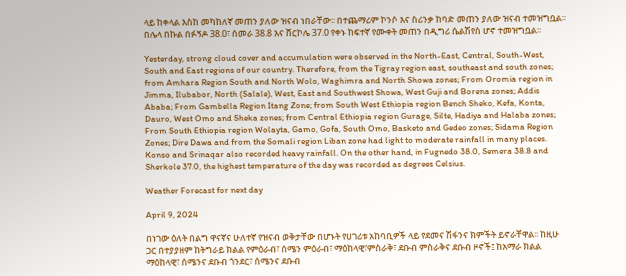ላይ ከቀላል እስከ መካከለኛ መጠን ያለው ዝናብ ነበራቸው፡፡ በተጨማሪም ኮንሶ እና ስሪንቃ ከባድ መጠን ያለው ዝናብ ተመዝግቧል፡፡ በሌላ በኩል በፉኝዶ 38.0፣ ሰመራ 38.8 እና ሸርኮሌ 37.0 የቀኑ ከፍተኛ የሙቀት መጠን በዲግሪ ሴልሽየስ ሆኖ ተመዝግቧል፡፡

Yesterday, strong cloud cover and accumulation were observed in the North-East, Central, South-West, South and East regions of our country. Therefore, from the Tigray region east, southeast and south zones; from Amhara Region South and North Wolo, Waghimra and North Showa zones; From Oromia region in Jimma, Ilubabor, North (Salale), West, East and Southwest Showa, West Guji and Borena zones; Addis Ababa; From Gambella Region Itang Zone; from South West Ethiopia region Bench Sheko, Kefa, Konta, Dauro, West Omo and Sheka zones; from Central Ethiopia region Gurage, Silte, Hadiya and Halaba zones; From South Ethiopia region Wolayta, Gamo, Gofa, South Omo, Basketo and Gedeo zones; Sidama Region Zones; Dire Dawa and from the Somali region Liban zone had light to moderate rainfall in many places. Konso and Srinaqar also recorded heavy rainfall. On the other hand, in Fugnedo 38.0, Semera 38.8 and Sherkole 37.0, the highest temperature of the day was recorded as degrees Celsius.

Weather Forecast for next day

April 9, 2024

በነገው ዕለት በልግ ዋናኛና ሁለተኛ የዝናብ ወቅታቸው በሆኑት የሀገሪቱ አከባቢዎች ላይ የደመና ሽፋንና ክምችት ይኖራቸዋል፡፡ ከዚሁ ጋር በተያያዘም ከትግራይ ክልል የምዕራብ፣ ሰሜን ምዕራብ፣ ማዕከላዊ፣ምስራቅ፣ ደቡብ ምስራቅና ደቡብ ዞኖች፤ ከአማራ ክልል ማዕከላዊ፣ ሰሜንና ደቡብ ጎንደር፣ ሰሜንና ደቡብ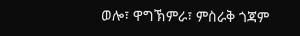ወሎ፣ ዋግኽምራ፣ ምስራቅ ጎጃም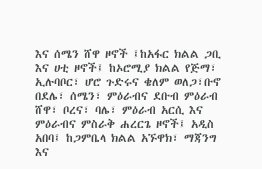እና ሰሜን ሸዋ ዞኖች ፤ከአፋር ክልል ጋቢ እና ሀቲ ዞኖች፤ ከኦሮሚያ ክልል የጅማ፣ ኢሉባቦር፣ ሆሮ ጉድሩና ቄለም ወለጋ፣ቡኖ በደሌ፣ ሰሜን፣ ምዕራብና ደቡብ ምዕራብ ሸዋ፣ ቦረና፣ ባሌ፣ ምዕራብ አርሲ እና ምዕራብና ምስራቅ ሐረርጌ ዞኖች፤ አዲስ አበባ፤ ከጋምቤላ ክልል አኙዋክ፣ ማጃንግ እና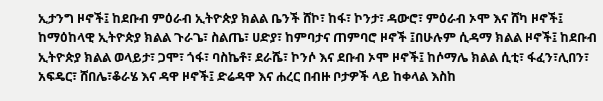ኢታንግ ዞኖች፤ ከደቡብ ምዕራብ ኢትዮጵያ ክልል ቤንች ሸኮ፣ ከፋ፣ ኮንታ፣ ዳውሮ፣ ምዕራብ ኦሞ እና ሸካ ዞኖች፤ ከማዕከላዊ ኢትዮጵያ ክልል ጉራጌ፣ ስልጤ፣ ሀድያ፣ ከምባታና ጠምባሮ ዞኖች ፤በሁሉም ሲዳማ ክልል ዞኖች፤ ከደቡብ ኢትዮጵያ ክልል ወላይታ፣ ጋሞ፣ ጎፋ፣ ባስኬቶ፣ ደራሼ፣ ኮንሶ እና ደቡብ ኦሞ ዞኖች፤ ከሶማሌ ክልል ሲቲ፣ ፋፈን፣ሊበን፣ አፍዴር፣ ሸበሌ፣ቆራሄ እና ዳዋ ዞኖች፤ ድሬዳዋ እና ሐረር በብዙ ቦታዎች ላይ ከቀላል እስከ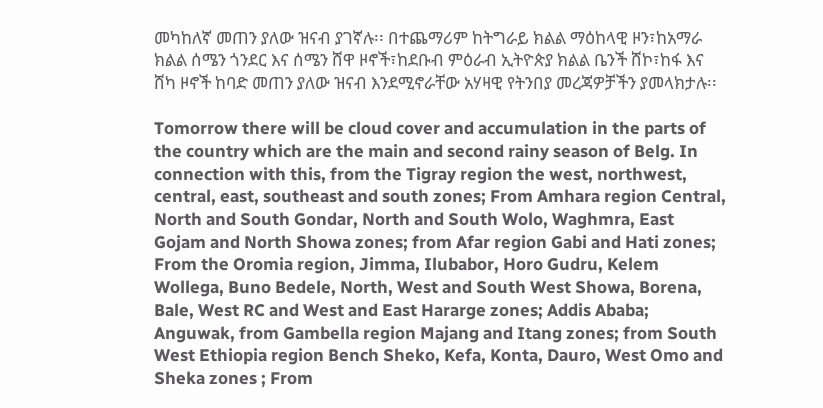መካከለኛ መጠን ያለው ዝናብ ያገኛሉ፡፡ በተጨማሪም ከትግራይ ክልል ማዕከላዊ ዞን፣ከአማራ ክልል ሰሜን ጎንደር እና ሰሜን ሸዋ ዞኖች፣ከደቡብ ምዕራብ ኢትዮጵያ ክልል ቤንች ሸኮ፣ከፋ እና ሸካ ዞኖች ከባድ መጠን ያለው ዝናብ እንደሚኖራቸው አሃዛዊ የትንበያ መረጃዎቻችን ያመላክታሉ፡፡

Tomorrow there will be cloud cover and accumulation in the parts of the country which are the main and second rainy season of Belg. In connection with this, from the Tigray region the west, northwest, central, east, southeast and south zones; From Amhara region Central, North and South Gondar, North and South Wolo, Waghmra, East Gojam and North Showa zones; from Afar region Gabi and Hati zones; From the Oromia region, Jimma, Ilubabor, Horo Gudru, Kelem Wollega, Buno Bedele, North, West and South West Showa, Borena, Bale, West RC and West and East Hararge zones; Addis Ababa; Anguwak, from Gambella region Majang and Itang zones; from South West Ethiopia region Bench Sheko, Kefa, Konta, Dauro, West Omo and Sheka zones ; From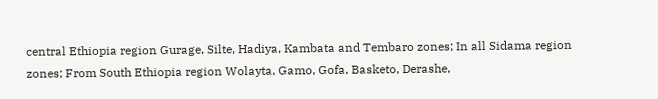central Ethiopia region Gurage, Silte, Hadiya, Kambata and Tembaro zones; In all Sidama region zones; From South Ethiopia region Wolayta, Gamo, Gofa, Basketo, Derashe,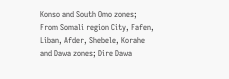Konso and South Omo zones; From Somali region City, Fafen, Liban, Afder, Shebele, Korahe and Dawa zones; Dire Dawa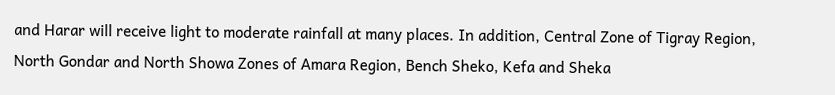and Harar will receive light to moderate rainfall at many places. In addition, Central Zone of Tigray Region, North Gondar and North Showa Zones of Amara Region, Bench Sheko, Kefa and Sheka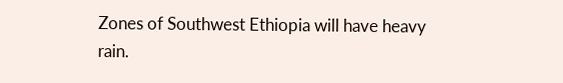Zones of Southwest Ethiopia will have heavy rain.